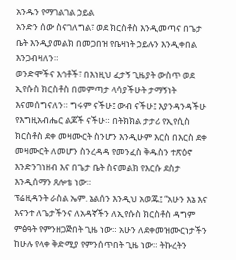አንዱን የማገልገል ኃይል
አንድን ሰው ስናገለግል፣ ወደ ክርስቶስ እንዲመጣና በጌታ ቤት እንዲያመልክ በመጋበዝ የቤዛነት ኃይሉን እንዲቀበል እንጋብዛለን።
ወንድሞችና እኅቶች፣ በእነዚህ ፈታኝ ጊዜያት ውስጥ ወደ ኢየሱስ ክርስቶስ በመምጣታ ላሳያችሁት ታማኝነት እናመሰግናለን። ግሩም ናችሁ፤ ውብ ናችሁ፤ እያንዳንዳችሁ የእግዚአብሔር ልጆች ናችሁ። በትክክል ታታሪ የኢየሲስ ክርስቶስ ደቀ መዛሙርት ስንሆን እንዲሁም እርስ በእርስ ደቀ መዛሙርት ለመሆን ስንረዳዳ የመንፈስ ቅዱስን ተጽዕኖ እንድንገነዘብ እና በጌታ ቤት ስናመልክ የእርሱ ደስታ እንዲሰማን ጸሎቴ ነው።
ፕሬዚዳንት ራስል ኤም. ኔልሰን እንዲህ አወጁ፤ “አሁን እኔ እና እናንተ ለጌታችንና ለአዳኛችን ለኢየሱስ ክርስቶስ ዳግም ምፅዓት የምንዘጋጅበት ጊዜ ነው። አሁን ለደቀመዝሙርነታችን ከሁሉ የላቀ ቅድሚያ የምንሰጥበት ጊዜ ነው። ትኩረትን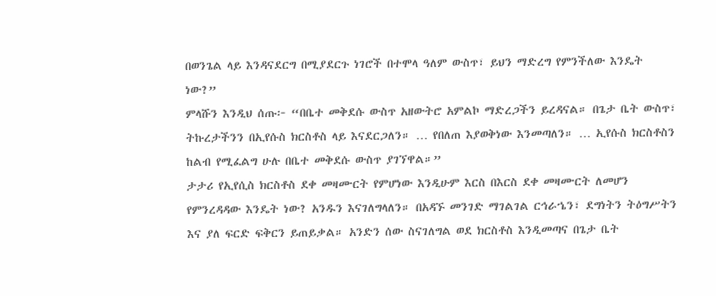በወንጌል ላይ እንዳናደርግ በሚያደርጉ ነገሮች በተሞላ ዓለም ውስጥ፣ ይህን ማድረግ የምንችለው እንዴት ነው?”
ምላሹን እንዲህ ሰጡ፦ “በቤተ መቅደሱ ውስጥ አዘውትሮ አምልኮ ማድረጋችን ይረዳናል። በጌታ ቤት ውስጥ፣ ትኩረታችንን በኢየሱስ ክርስቶስ ላይ እናደርጋለን። … የበለጠ እያወቅነው እንመጣለን። … ኢየሱስ ክርስቶስን ከልብ የሚፈልግ ሁሉ በቤተ መቅደሱ ውስጥ ያገኘዋል።”
ታታሪ የኢየሲስ ክርስቶስ ደቀ መዛሙርት የምሆነው እንዲሁም እርስ በእርስ ደቀ መዛሙርት ለመሆን የምንረዳዳው እንዴት ነው? አንዱን እናገለግላለን። በአዳኙ መንገድ ማገልገል ርኅራኄን፣ ደግነትን ትዕግሥትን እና ያለ ፍርድ ፍቅርን ይጠይቃል። አንድን ሰው ስናገለግል ወደ ክርስቶስ እንዲመጣና በጌታ ቤት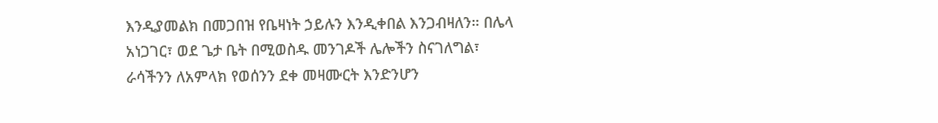እንዲያመልክ በመጋበዝ የቤዛነት ኃይሉን እንዲቀበል እንጋብዛለን። በሌላ አነጋገር፣ ወደ ጌታ ቤት በሚወስዱ መንገዶች ሌሎችን ስናገለግል፣ ራሳችንን ለአምላክ የወሰንን ደቀ መዛሙርት እንድንሆን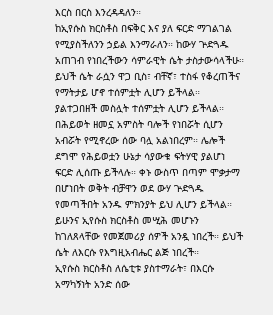እርስ በርስ እንረዳዳለን።
ከኢየሱስ ክርስቶስ በፍቅር እና ያለ ፍርድ ማገልገል የሚያስችለንን ኃይል እንማራለን። ከውሃ ጕድጓዱ አጠገብ የነበረችውን ሳምራዊት ሴት ታስታውሳላችሁ። ይህች ሴት ራሷን ዋጋ ቢስ፣ ብቸኛ፣ ተስፋ የቆረጠችና የማትታይ ሆኖ ተሰምቷት ሊሆን ይችላል። ያልተጋበዘች መስሏት ተሰምቷት ሊሆን ይችላል። በሕይወት ዘመኗ አምስት ባሎች የነበሯት ሲሆን አብሯት የሚኖረው ሰው ባሏ አልነበረም። ሌሎች ደግሞ የሕይወቷን ሁኔታ ሳያውቁ ፍትሃዊ ያልሆነ ፍርድ ሊሰጡ ይችላሉ። ቀኑ ውስጥ በጣም ሞቃታማ በሆነበት ወቅት ብቻዋን ወደ ውሃ ጕድጓዱ የመጣችበት አንዱ ምክንያት ይህ ሊሆን ይችላል። ይሁንና ኢየሱስ ክርስቶስ መሢሕ መሆኑን ከገለጸላቸው የመጀመሪያ ሰዎች አንዷ ነበረች። ይህች ሴት ለእርሱ የእግዚአብሔር ልጅ ነበረች።
ኢየሱስ ክርስቶስ ለሴቲቱ ያስተማራት፣ በእርሱ አማካኝነት አንድ ሰው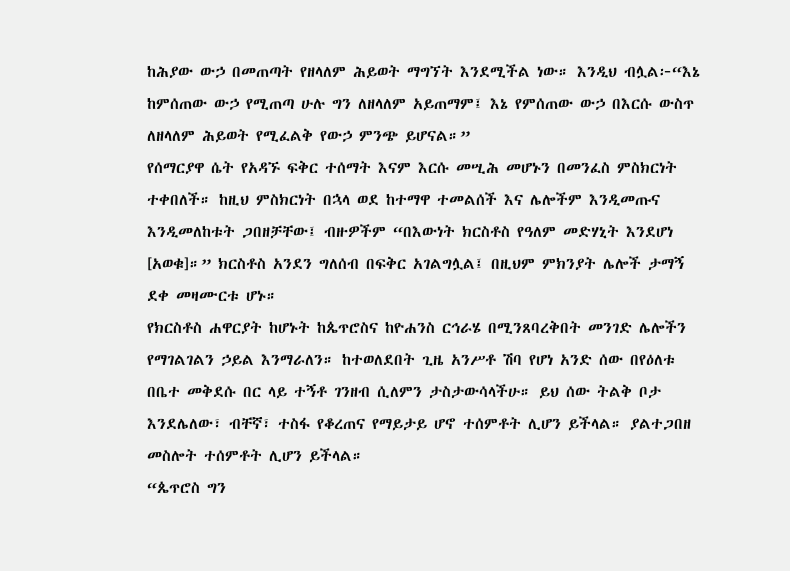ከሕያው ውኃ በመጠጣት የዘላለም ሕይወት ማግኘት እንደሚችል ነው። እንዲህ ብሏል፦“እኔ ከምሰጠው ውኃ የሚጠጣ ሁሉ ግን ለዘላለም አይጠማም፤ እኔ የምሰጠው ውኃ በእርሱ ውስጥ ለዘላለም ሕይወት የሚፈልቅ የውኃ ምንጭ ይሆናል።”
የሰማርያዋ ሴት የአዳኙ ፍቅር ተሰማት እናም እርሱ መሢሕ መሆኑን በመንፈስ ምስክርነት ተቀበለች። ከዚህ ምስክርነት በኋላ ወደ ከተማዋ ተመልሰች እና ሌሎችም እንዲመጡና እንዲመለከቱት ጋበዘቻቸው፤ ብዙዎችም “በእውነት ክርስቶስ የዓለም መድሃኒት እንደሆነ [አወቁ]።” ክርስቶስ አንደን ግለሰብ በፍቅር አገልግሏል፤ በዚህም ምክንያት ሌሎች ታማኝ ደቀ መዛሙርቱ ሆኑ።
የክርስቶስ ሐዋርያት ከሆኑት ከጴጥሮስና ከዮሐንስ ርኅራሄ በሚንጸባረቅበት መንገድ ሌሎችን የማገልገልን ኃይል እንማራለን። ከተወለደበት ጊዜ አንሥቶ ሽባ የሆነ አንድ ሰው በየዕለቱ በቤተ መቅደሱ በር ላይ ተኝቶ ገንዘብ ሲለምን ታስታውሳላችሁ። ይህ ሰው ትልቅ ቦታ እንደሌለው፣ ብቸኛ፣ ተስፋ የቆረጠና የማይታይ ሆኖ ተሰምቶት ሊሆን ይችላል። ያልተጋበዘ መስሎት ተሰምቶት ሊሆን ይችላል።
“ጴጥሮስ ግን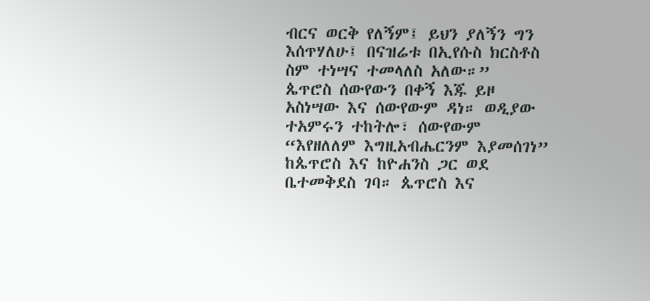ብርና ወርቅ የለኝም፤ ይህን ያለኝን ግን እሰጥሃለሁ፤ በናዝሬቱ በኢየሱስ ክርስቶስ ስም ተነሣና ተመላለስ አለው።”
ጴጥሮስ ሰውየውን በቀኝ እጁ ይዞ አስነሣው እና ሰውየውም ዳነ። ወዲያው ተአምሩን ተከትሎ፣ ሰውየውም “እየዘለለም እግዚአብሔርንም እያመሰገነ” ከጴጥሮስ እና ከዮሐንስ ጋር ወደ ቤተመቅደስ ገባ። ጴጥሮስ እና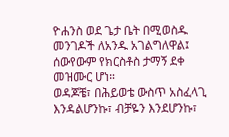ዮሐንስ ወደ ጌታ ቤት በሚወስዱ መንገዶች ለአንዱ አገልግለዋል፤ ሰውየውም የክርስቶስ ታማኝ ደቀ መዝሙር ሆነ።
ወዳጆቼ፣ በሕይወቴ ውስጥ አስፈላጊ እንዳልሆንኩ፣ ብቻዬን እንደሆንኩ፣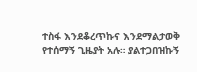ተስፋ እንደቆረጥኩና እንደማልታወቅ የተሰማኝ ጊዜያት አሉ። ያልተጋበዝኩኝ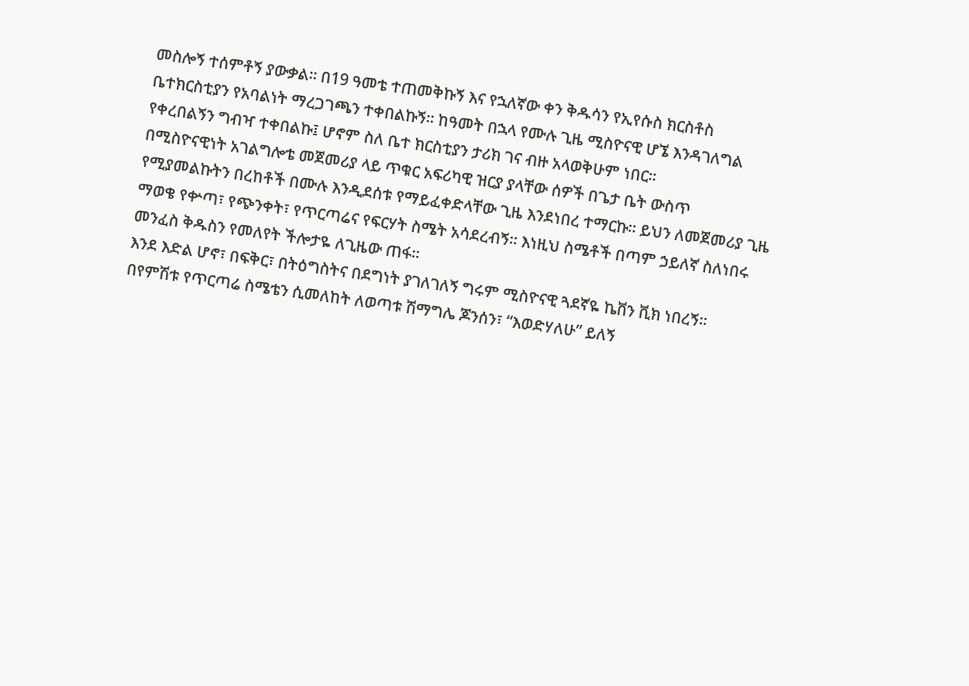መስሎኝ ተሰምቶኝ ያውቃል። በ19 ዓመቴ ተጠመቅኩኝ እና የኋለኛው ቀን ቅዱሳን የኢየሱስ ክርስቶስ ቤተክርስቲያን የአባልነት ማረጋገጫን ተቀበልኩኝ። ከዓመት በኋላ የሙሉ ጊዜ ሚስዮናዊ ሆኜ እንዳገለግል የቀረበልኝን ግብዣ ተቀበልኩ፤ ሆኖም ስለ ቤተ ክርስቲያን ታሪክ ገና ብዙ አላወቅሁም ነበር።
በሚስዮናዊነት አገልግሎቴ መጀመሪያ ላይ ጥቁር አፍሪካዊ ዝርያ ያላቸው ሰዎች በጌታ ቤት ውስጥ የሚያመልኩትን በረከቶች በሙሉ እንዲደሰቱ የማይፈቀድላቸው ጊዜ እንደነበረ ተማርኩ። ይህን ለመጀመሪያ ጊዜ ማወቄ የቍጣ፣ የጭንቀት፣ የጥርጣሬና የፍርሃት ስሜት አሳደረብኝ። እነዚህ ስሜቶች በጣም ኃይለኛ ስለነበሩ መንፈስ ቅዱስን የመለየት ችሎታዬ ለጊዜው ጠፋ።
እንደ እድል ሆኖ፣ በፍቅር፣ በትዕግስትና በደግነት ያገለገለኝ ግሩም ሚስዮናዊ ጓደኛዬ ኬቨን ቪክ ነበረኝ። በየምሽቱ የጥርጣሬ ስሜቴን ሲመለከት ለወጣቱ ሽማግሌ ጆንሰን፣ “እወድሃለሁ” ይለኝ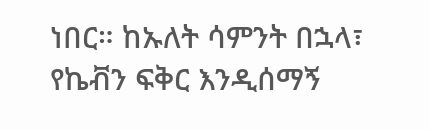ነበር። ከኡለት ሳምንት በኋላ፣ የኬቭን ፍቅር እንዲሰማኝ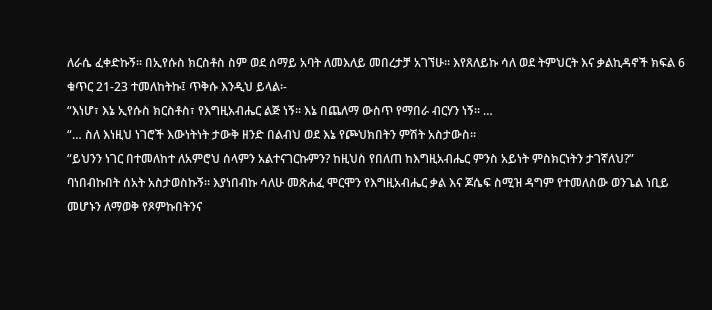ለራሴ ፈቀድኩኝ። በኢየሱስ ክርስቶስ ስም ወደ ሰማይ አባት ለመእለይ መበረታቻ አገኘሁ። እየጸለይኩ ሳለ ወደ ትምህርት እና ቃልኪዳኖች ክፍል 6 ቁጥር 21-23 ተመለከትኩ፤ ጥቅሱ እንዲህ ይላል፡-
“እነሆ፣ እኔ ኢየሱስ ክርስቶስ፣ የእግዚአብሔር ልጅ ነኝ። እኔ በጨለማ ውስጥ የማበራ ብርሃን ነኝ። …
“… ስለ እነዚህ ነገሮች እውነትነት ታውቅ ዘንድ በልብህ ወደ እኔ የጮህክበትን ምሽት አስታውስ።
“ይህንን ነገር በተመለከተ ለአምሮህ ሰላምን አልተናገርኩምን? ከዚህስ የበለጠ ከእግዚአብሔር ምንስ አይነት ምስክርነትን ታገኛለህ?”
ባነበብኩበት ሰአት አስታወስኩኝ። እያነበብኩ ሳለሁ መጽሐፈ ሞርሞን የእግዚአብሔር ቃል እና ጆሴፍ ስሚዝ ዳግም የተመለስው ወንጌል ነቢይ መሆኑን ለማወቅ የጾምኩበትንና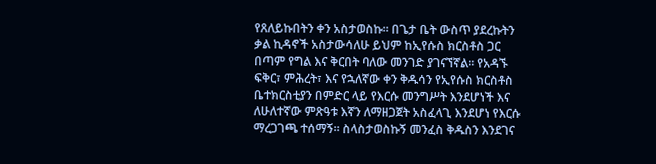የጸለይኩበትን ቀን አስታወስኩ። በጌታ ቤት ውስጥ ያደረኩትን ቃል ኪዳኖች አስታውሳለሁ ይህም ከኢየሱስ ክርስቶስ ጋር በጣም የግል እና ቅርበት ባለው መንገድ ያገናኘኛል። የአዳኙ ፍቅር፣ ምሕረት፣ እና የኋለኛው ቀን ቅዱሳን የኢየሱስ ክርስቶስ ቤተክርስቲያን በምድር ላይ የእርሱ መንግሥት እንደሆነች እና ለሁለተኛው ምጽዓቱ እኛን ለማዘጋጀት አስፈላጊ እንደሆነ የእርሱ ማረጋገጫ ተሰማኝ። ስላስታወስኩኝ መንፈስ ቅዱስን እንደገና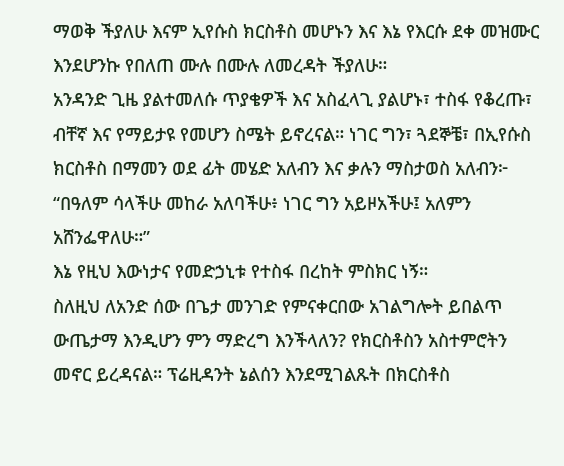ማወቅ ችያለሁ እናም ኢየሱስ ክርስቶስ መሆኑን እና እኔ የእርሱ ደቀ መዝሙር እንደሆንኩ የበለጠ ሙሉ በሙሉ ለመረዳት ችያለሁ።
አንዳንድ ጊዜ ያልተመለሱ ጥያቄዎች እና አስፈላጊ ያልሆኑ፣ ተስፋ የቆረጡ፣ ብቸኛ እና የማይታዩ የመሆን ስሜት ይኖረናል። ነገር ግን፣ ጓደኞቼ፣ በኢየሱስ ክርስቶስ በማመን ወደ ፊት መሄድ አለብን እና ቃሉን ማስታወስ አለብን፦
“በዓለም ሳላችሁ መከራ አለባችሁ፥ ነገር ግን አይዞአችሁ፤ አለምን አሸንፌዋለሁ።”
እኔ የዚህ እውነታና የመድኃኒቱ የተስፋ በረከት ምስክር ነኝ።
ስለዚህ ለአንድ ሰው በጌታ መንገድ የምናቀርበው አገልግሎት ይበልጥ ውጤታማ እንዲሆን ምን ማድረግ እንችላለን? የክርስቶስን አስተምሮትን መኖር ይረዳናል። ፕሬዚዳንት ኔልሰን እንደሚገልጹት በክርስቶስ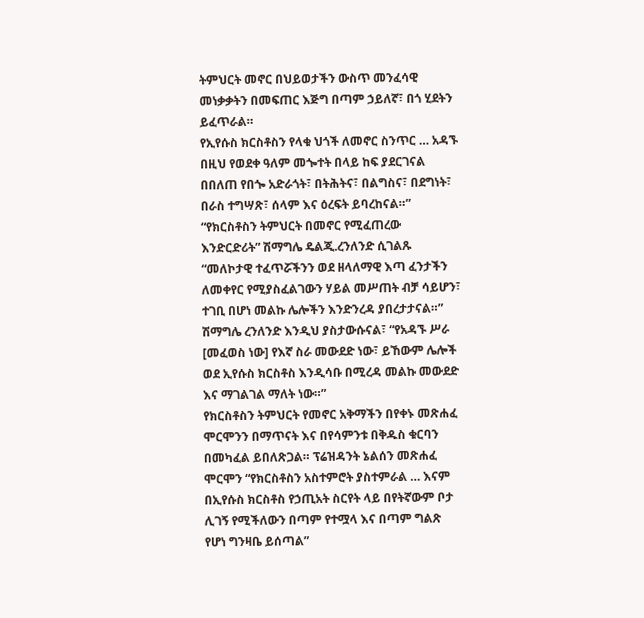ትምህርት መኖር በህይወታችን ውስጥ መንፈሳዊ መነቃቃትን በመፍጠር እጅግ በጣም ኃይለኛ፣ በጎ ሂደትን ይፈጥራል።
የኢየሱስ ክርስቶስን የላቁ ህጎች ለመኖር ስንጥር … አዳኙ በዚህ የወደቀ ዓለም መጐተት በላይ ከፍ ያደርገናል በበለጠ የበጐ አድራጎት፣ በትሕትና፣ በልግስና፣ በደግነት፣ በራስ ተግሣጽ፣ ሰላም እና ዕረፍት ይባረከናል።”
“የክርስቶስን ትምህርት በመኖር የሚፈጠረው እንድርድሪት” ሽማግሌ ዴልጂ.ረንለንድ ሲገልጹ “መለኮታዊ ተፈጥሯችንን ወደ ዘላለማዊ እጣ ፈንታችን ለመቀየር የሚያስፈልገውን ሃይል መሥጠት ብቻ ሳይሆን፣ ተገቢ በሆነ መልኩ ሌሎችን እንድንረዳ ያበረታታናል።” ሽማግሌ ረንለንድ እንዲህ ያስታውሱናል፣ “የአዳኙ ሥራ [መፈወስ ነው] የእኛ ስራ መውደድ ነው፣ ይኸውም ሌሎች ወደ ኢየሱስ ክርስቶስ እንዲሳቡ በሚረዳ መልኩ መውደድ እና ማገልገል ማለት ነው።”
የክርስቶስን ትምህርት የመኖር አቅማችን በየቀኑ መጽሐፈ ሞርሞንን በማጥናት እና በየሳምንቱ በቅዱስ ቁርባን በመካፈል ይበለጽጋል። ፕሬዝዳንት ኔልሰን መጽሐፈ ሞርሞን “የክርስቶስን አስተምሮት ያስተምራል … እናም በኢየሱስ ክርስቶስ የኃጢአት ስርየት ላይ በየትኛውም ቦታ ሊገኝ የሚችለውን በጣም የተሟላ እና በጣም ግልጽ የሆነ ግንዛቤ ይሰጣል”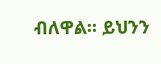ብለዋል። ይህንን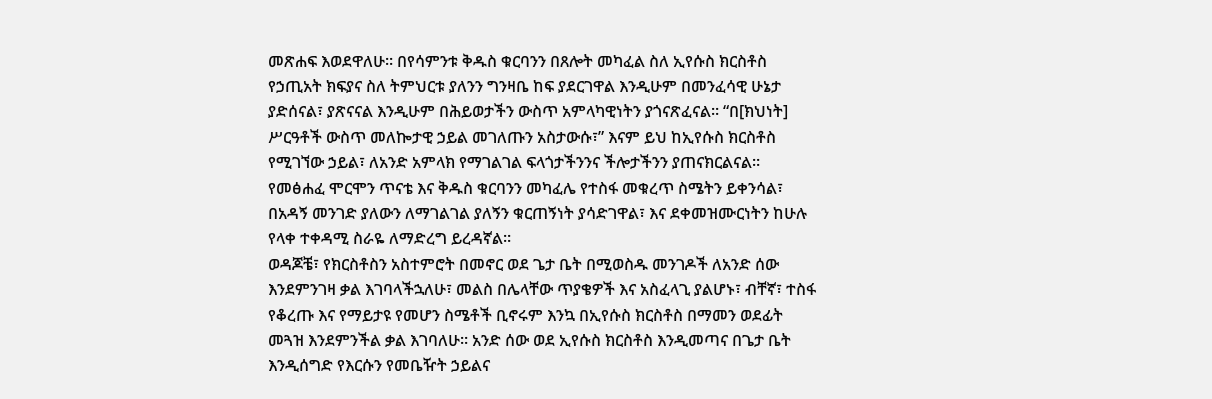መጽሐፍ እወደዋለሁ። በየሳምንቱ ቅዱስ ቁርባንን በጸሎት መካፈል ስለ ኢየሱስ ክርስቶስ የኃጢአት ክፍያና ስለ ትምህርቱ ያለንን ግንዛቤ ከፍ ያደርገዋል እንዲሁም በመንፈሳዊ ሁኔታ ያድሰናል፣ ያጽናናል እንዲሁም በሕይወታችን ውስጥ አምላካዊነትን ያጎናጽፈናል። “በ[ክህነት] ሥርዓቶች ውስጥ መለኰታዊ ኃይል መገለጡን አስታውሱ፣” እናም ይህ ከኢየሱስ ክርስቶስ የሚገኘው ኃይል፣ ለአንድ አምላክ የማገልገል ፍላጎታችንንና ችሎታችንን ያጠናክርልናል።
የመፅሐፈ ሞርሞን ጥናቴ እና ቅዱስ ቁርባንን መካፈሌ የተስፋ መቁረጥ ስሜትን ይቀንሳል፣ በአዳኝ መንገድ ያለውን ለማገልገል ያለኝን ቁርጠኝነት ያሳድገዋል፣ እና ደቀመዝሙርነትን ከሁሉ የላቀ ተቀዳሚ ስራዬ ለማድረግ ይረዳኛል።
ወዳጆቼ፣ የክርስቶስን አስተምሮት በመኖር ወደ ጌታ ቤት በሚወስዱ መንገዶች ለአንድ ሰው እንደምንገዛ ቃል እገባላችኋለሁ፣ መልስ በሌላቸው ጥያቄዎች እና አስፈላጊ ያልሆኑ፣ ብቸኛ፣ ተስፋ የቆረጡ እና የማይታዩ የመሆን ስሜቶች ቢኖሩም እንኳ በኢየሱስ ክርስቶስ በማመን ወደፊት መጓዝ እንደምንችል ቃል እገባለሁ። አንድ ሰው ወደ ኢየሱስ ክርስቶስ እንዲመጣና በጌታ ቤት እንዲሰግድ የእርሱን የመቤዥት ኃይልና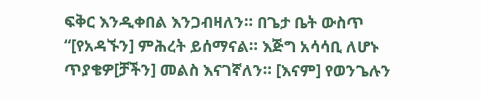ፍቅር እንዲቀበል እንጋብዛለን። በጌታ ቤት ውስጥ “[የአዳኙን] ምሕረት ይሰማናል። እጅግ አሳሳቢ ለሆኑ ጥያቄዎ[ቻችን] መልስ እናገኛለን። [እናም] የወንጌሉን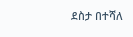ደስታ በተሻለ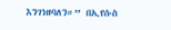እንገነዘባለን።” በኢየሱስ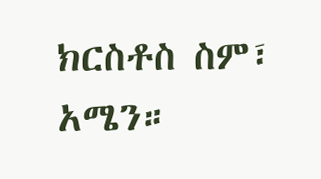ክርስቶስ ስም፣ አሜን።